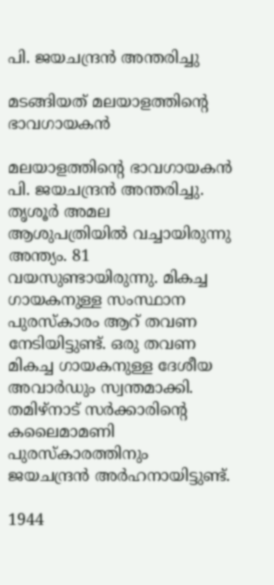പി. ജയചന്ദ്രന്‍ അന്തരിച്ചു

മടങ്ങിയത് മലയാളത്തിന്റെ ഭാവഗായകന്‍

മലയാളത്തിന്റെ ഭാവഗായകന്‍ പി. ജയചന്ദ്രന്‍ അന്തരിച്ചു. തൃശൂര്‍ അമല ആശുപത്രിയില്‍ വച്ചായിരുന്നു അന്ത്യം. 81 വയസുണ്ടായിരുന്നു. മികച്ച ഗായകനുള്ള സംസ്ഥാന പുരസ്‌കാരം ആറ് തവണ നേടിയിട്ടുണ്ട്. ഒരു തവണ മികച്ച ഗായകനുള്ള ദേശീയ അവാര്‍ഡും സ്വന്തമാക്കി. തമിഴ്‌നാട് സര്‍ക്കാരിന്റെ കലൈമാമണി പുരസ്‌കാരത്തിനും ജയചന്ദ്രന്‍ അര്‍ഹനായിട്ടുണ്ട്.

1944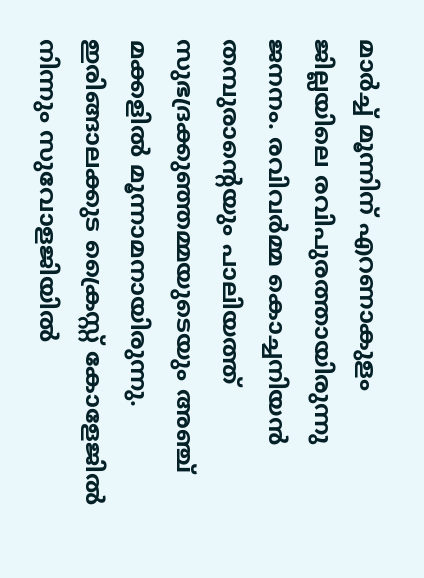മാര്‍ച്ച് മൂന്നിന് എറണാകുളം ജില്ലയിലെ രവിപുരത്തായിരുന്നു ജനനം. രവിവര്‍മ്മ കൊച്ചനിയന്‍ തമ്പുരാന്റെയും പാലിയത്ത് സുഭദ്രക്കുഞ്ഞമ്മയുടെയും അഞ്ച് മക്കളില്‍ മൂന്നാമനായിരുന്നു. ഇരിങ്ങാലക്കുട ക്രൈസ്റ്റ് കോളേജില്‍ നിന്നും സുവോളജിയില്‍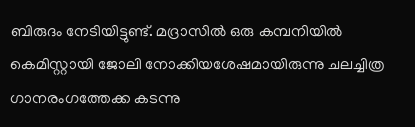ബിരുദം നേടിയിട്ടുണ്ട്. മദ്രാസില്‍ ഒരു കമ്പനിയില്‍ കെമിസ്റ്റായി ജോലി നോക്കിയശേഷമായിരുന്നു ചലച്ചിത്ര ഗാനരംഗത്തേക്ക കടന്നു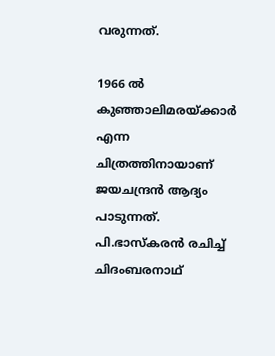വരുന്നത്.

1966 ല്‍ കുഞ്ഞാലിമരയ്ക്കാര്‍ എന്ന ചിത്രത്തിനായാണ് ജയചന്ദ്രന്‍ ആദ്യം പാടുന്നത്. പി.ഭാസ്‌കരന്‍ രചിച്ച് ചിദംബരനാഥ്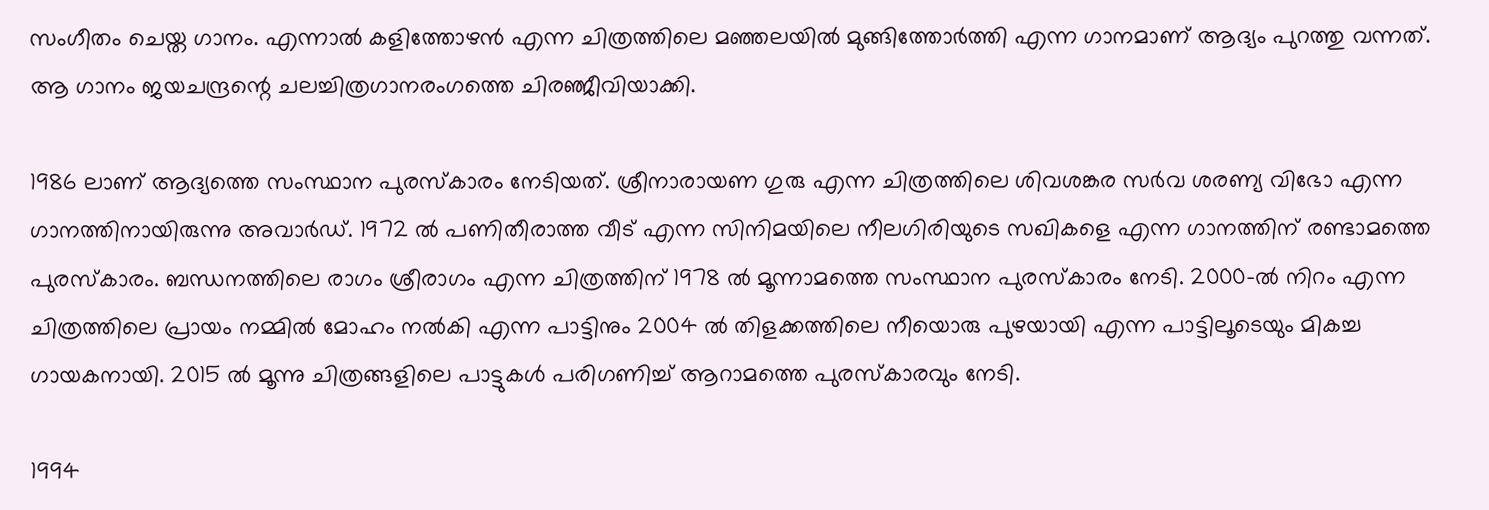സംഗീതം ചെയ്ത ഗാനം. എന്നാല്‍ കളിത്തോഴന്‍ എന്ന ചിത്രത്തിലെ മഞ്ഞലയില്‍ മുങ്ങിത്തോര്‍ത്തി എന്ന ഗാനമാണ് ആദ്യം പുറത്തു വന്നത്. ആ ഗാനം ജയചന്ദ്രന്റെ ചലച്ചിത്രഗാനരംഗത്തെ ചിരഞ്ജീവിയാക്കി.

1986 ലാണ് ആദ്യത്തെ സംസ്ഥാന പുരസ്‌കാരം നേടിയത്. ശ്രീനാരായണ ഗുരു എന്ന ചിത്രത്തിലെ ശിവശങ്കര സര്‍വ ശരണ്യ വിഭോ എന്ന ഗാനത്തിനായിരുന്നു അവാര്‍ഡ്. 1972 ല്‍ പണിതീരാത്ത വീട് എന്ന സിനിമയിലെ നീലഗിരിയുടെ സഖികളെ എന്ന ഗാനത്തിന് രണ്ടാമത്തെ പുരസ്‌കാരം. ബന്ധനത്തിലെ രാഗം ശ്രീരാഗം എന്ന ചിത്രത്തിന് 1978 ല്‍ മൂന്നാമത്തെ സംസ്ഥാന പുരസ്‌കാരം നേടി. 2000-ല്‍ നിറം എന്ന ചിത്രത്തിലെ പ്രായം നമ്മില്‍ മോഹം നല്‍കി എന്ന പാട്ടിനും 2004 ല്‍ തിളക്കത്തിലെ നീയൊരു പുഴയായി എന്ന പാട്ടിലൂടെയും മികച്ച ഗായകനായി. 2015 ല്‍ മൂന്നു ചിത്രങ്ങളിലെ പാട്ടുകള്‍ പരിഗണിച്ച് ആറാമത്തെ പുരസ്‌കാരവും നേടി.

1994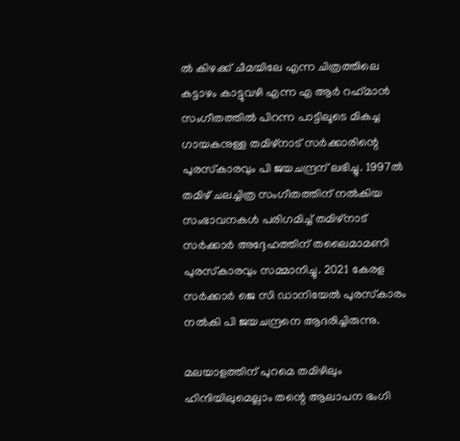ല്‍ കിഴക്ക് ചീമയിലേ എന്ന ചിത്രത്തിലെ കട്ടാഴം കാട്ടുവഴി എന്ന എ ആര്‍ റഹ്‌മാന്‍ സംഗീതത്തില്‍ പിറന്ന പാട്ടിലൂടെ മികച്ച ഗായകനുള്ള തമിഴ്‌നാട് സര്‍ക്കാരിന്റെ പുരസ്‌കാരവും പി ജയചന്ദ്രന് ലഭിച്ചു. 1997ല്‍ തമിഴ് ചലച്ചിത്ര സംഗീതത്തിന് നല്‍കിയ സംഭാവനകള്‍ പരിഗമിച്ച് തമിഴ്‌നാട് സര്‍ക്കാര്‍ അദ്ദേഹത്തിന് തലൈമാമണി പുരസ്‌കാരവും സമ്മാനിച്ചു. 2021 കേരള സര്‍ക്കാര്‍ ജെ സി ഡാനിയേല്‍ പുരസ്‌കാരം നല്‍കി പി ജയചന്ദ്രനെ ആദരിച്ചിരുന്നു.

മലയാളത്തിന് പുറമെ തമിഴിലും ഹിന്ദിയിലുമെല്ലാം തന്റെ ആലാപന ഭംഗി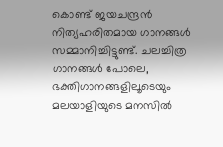കൊണ്ട് ജയചന്ദ്രന്‍ നിത്യഹരിതമായ ഗാനങ്ങള്‍ സമ്മാനിച്ചിട്ടുണ്ട്. ചലച്ചിത്ര ഗാനങ്ങള്‍ പോലെ, ഭക്തിഗാനങ്ങളിലൂടെയും മലയാളിയുടെ മനസില്‍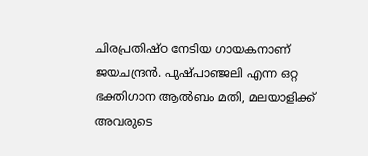ചിരപ്രതിഷ്ഠ നേടിയ ഗായകനാണ് ജയചന്ദ്രന്‍. പുഷ്പാഞ്ജലി എന്ന ഒറ്റ ഭക്തിഗാന ആല്‍ബം മതി, മലയാളിക്ക് അവരുടെ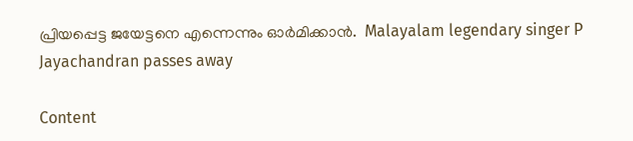പ്രിയപ്പെട്ട ജയേട്ടനെ എന്നെന്നും ഓര്‍മിക്കാന്‍.  Malayalam legendary singer P Jayachandran passes away

Content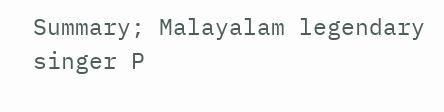Summary; Malayalam legendary singer P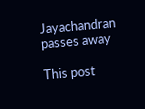Jayachandran passes away

This post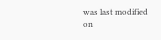was last modified on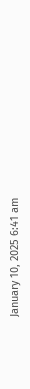January 10, 2025 6:41 am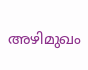അഴിമുഖം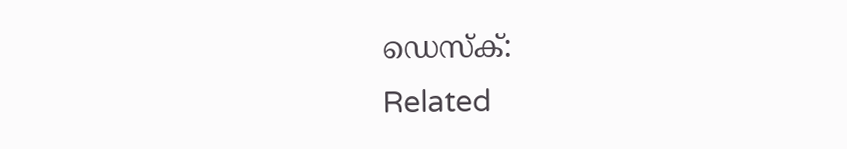ഡെസ്‌ക്:
Related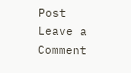Post
Leave a Comment